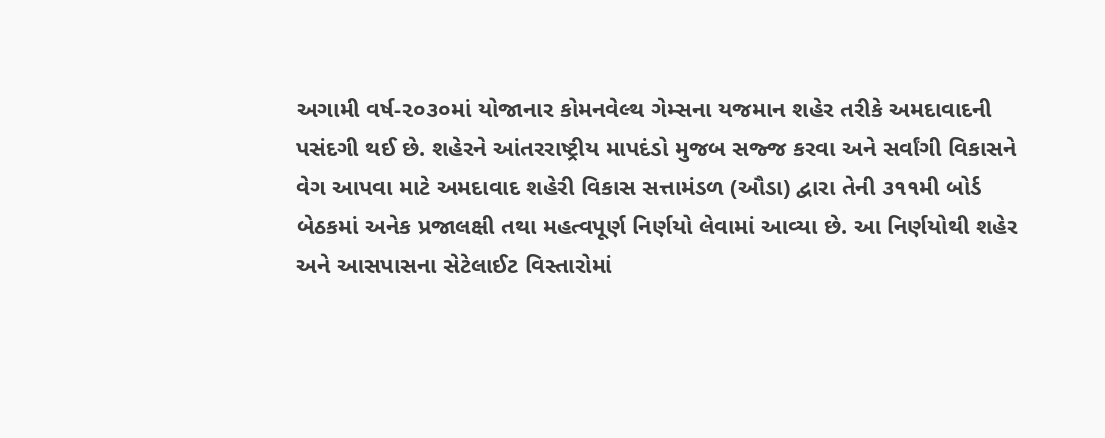અગામી વર્ષ-૨૦૩૦માં યોજાનાર કોમનવેલ્થ ગેમ્સના યજમાન શહેર તરીકે અમદાવાદની પસંદગી થઈ છે. શહેરને આંતરરાષ્ટ્રીય માપદંડો મુજબ સજ્જ કરવા અને સર્વાંગી વિકાસને વેગ આપવા માટે અમદાવાદ શહેરી વિકાસ સત્તામંડળ (ઔડા) દ્વારા તેની ૩૧૧મી બોર્ડ બેઠકમાં અનેક પ્રજાલક્ષી તથા મહત્વપૂર્ણ નિર્ણયો લેવામાં આવ્યા છે. આ નિર્ણયોથી શહેર અને આસપાસના સેટેલાઈટ વિસ્તારોમાં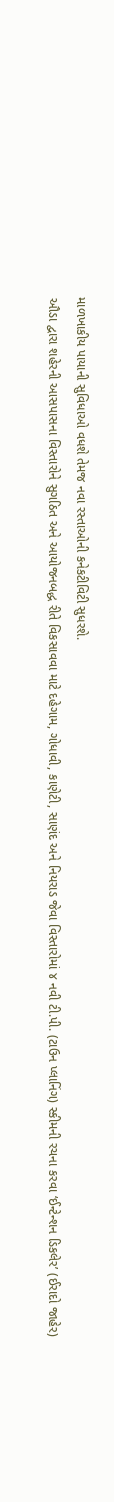માળખાકીય પાયાની સુવિધાઓ વધશે તેમજ નવા રસ્તાઓની કનેકટીવિટી સુધરશે.
ઔડા દ્વારા શહેરની આસપાસના વિસ્તારોને સુગઠિત અને આયોજનબદ્ધ રીતે વિકસાવવા માટે દહેગામ, ગોધાવી, કાણેટી, સાણંદ અને નિયરાડ જેવા વિસ્તારોમાં ૪ નવી ટી.પી. (ટાઉન પ્લાનિંગ) સ્કીમની રચના કરવા ‘ઈન્ટેન્શન ડિકલેર’ (ઈરાદો જાહેર)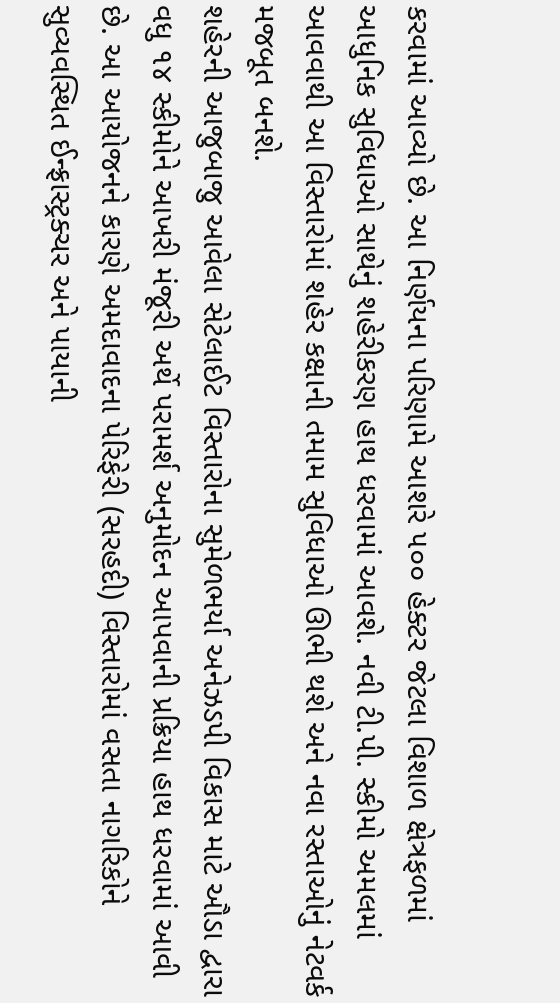કરવામાં આવ્યો છે. આ નિર્ણયના પરિણામે આશરે ૫૦૦ હેક્ટર જેટલા વિશાળ ક્ષેત્રફળમાં આધુનિક સુવિધાઓ સાથેનું શહેરીકરણ હાથ ધરવામાં આવશે. નવી ટી.પી. સ્કીમો અમલમાં આવવાથી આ વિસ્તારોમાં શહેર કક્ષાની તમામ સુવિધાઓ ઊભી થશે અને નવા રસ્તાઓનું નેટવર્ક મજબૂત બનશે.
શહેરની આજુબાજુ આવેલા સેટેલાઈટ વિસ્તારોના સુમેળભર્યા અનેઝડપી વિકાસ માટે ઔડા દ્વારા વધુ ૧૪ સ્કીમોને આખરી મંજૂરી અર્થે પરામર્શ અનુમોદન આપવાની પ્રક્રિયા હાથ ધરવામાં આવી છે. આ આયોજનને કારણે અમદાવાદના પેરિફેરી (સરહદી) વિસ્તારોમાં વસતા નાગરિકોને સુવ્યવસ્થિત ઈન્ફ્રાસ્ટ્રક્ચર અને પાયાની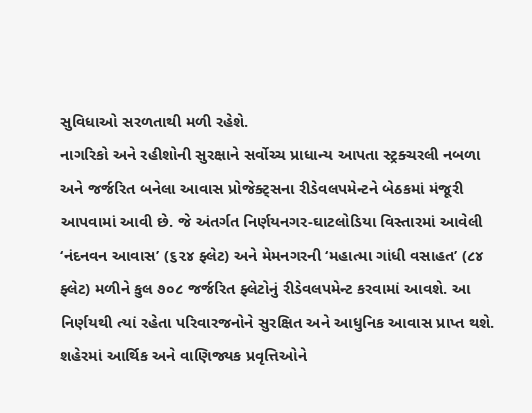સુવિધાઓ સરળતાથી મળી રહેશે.
નાગરિકો અને રહીશોની સુરક્ષાને સર્વોચ્ચ પ્રાધાન્ય આપતા સ્ટ્રક્ચરલી નબળા અને જર્જરિત બનેલા આવાસ પ્રોજેક્ટ્સના રીડેવલપમેન્ટને બેઠકમાં મંજૂરી આપવામાં આવી છે. જે અંતર્ગત નિર્ણયનગર-ઘાટલોડિયા વિસ્તારમાં આવેલી ‘નંદનવન આવાસ’ (૬૨૪ ફ્લેટ) અને મેમનગરની ‘મહાત્મા ગાંધી વસાહત’ (૮૪ ફ્લેટ) મળીને કુલ ૭૦૮ જર્જરિત ફ્લેટોનું રીડેવલપમેન્ટ કરવામાં આવશે. આ નિર્ણયથી ત્યાં રહેતા પરિવારજનોને સુરક્ષિત અને આધુનિક આવાસ પ્રાપ્ત થશે.
શહેરમાં આર્થિક અને વાણિજ્યક પ્રવૃત્તિઓને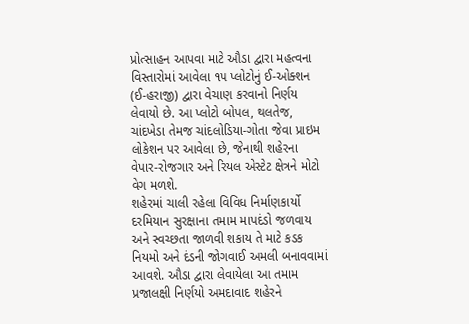પ્રોત્સાહન આપવા માટે ઔડા દ્વારા મહત્વના વિસ્તારોમાં આવેલા ૧૫ પ્લોટોનું ઈ-ઓક્શન (ઈ-હરાજી) દ્વારા વેચાણ કરવાનો નિર્ણય લેવાયો છે. આ પ્લોટો બોપલ, થલતેજ, ચાંદખેડા તેમજ ચાંદલોડિયા-ગોતા જેવા પ્રાઇમ લોકેશન પર આવેલા છે, જેનાથી શહેરના વેપાર-રોજગાર અને રિયલ એસ્ટેટ ક્ષેત્રને મોટો વેગ મળશે.
શહેરમાં ચાલી રહેલા વિવિધ નિર્માણકાર્યો દરમિયાન સુરક્ષાના તમામ માપદંડો જળવાય અને સ્વચ્છતા જાળવી શકાય તે માટે કડક નિયમો અને દંડની જોગવાઈ અમલી બનાવવામાં આવશે. ઔડા દ્વારા લેવાયેલા આ તમામ પ્રજાલક્ષી નિર્ણયો અમદાવાદ શહેરને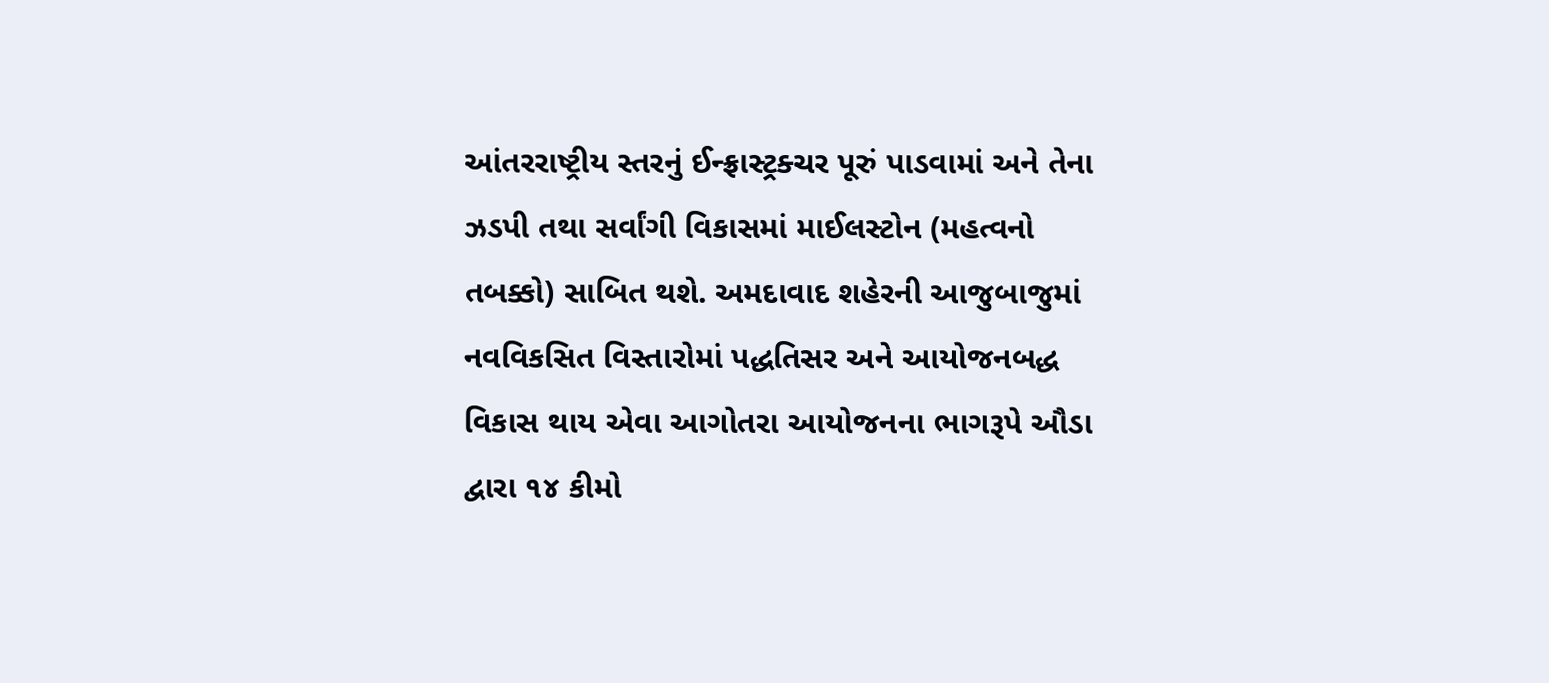આંતરરાષ્ટ્રીય સ્તરનું ઈન્ફ્રાસ્ટ્રક્ચર પૂરું પાડવામાં અને તેના ઝડપી તથા સર્વાંગી વિકાસમાં માઈલસ્ટોન (મહત્વનો તબક્કો) સાબિત થશે. અમદાવાદ શહેરની આજુબાજુમાં નવવિકસિત વિસ્તારોમાં પદ્ધતિસર અને આયોજનબદ્ધ વિકાસ થાય એવા આગોતરા આયોજનના ભાગરૂપે ઔડા દ્વારા ૧૪ કીમો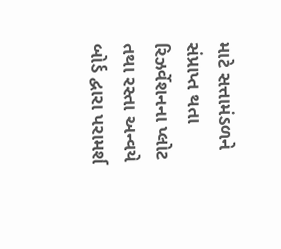માટે સત્તામંડળને સંપ્રાપ્ત થતા રિઝર્વેશનના પ્લોટ તથા રસ્તા અન્વયે બોર્ડ દ્વારા પરામર્શ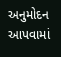અનુમોદન આપવામાં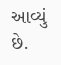આવ્યું છે.